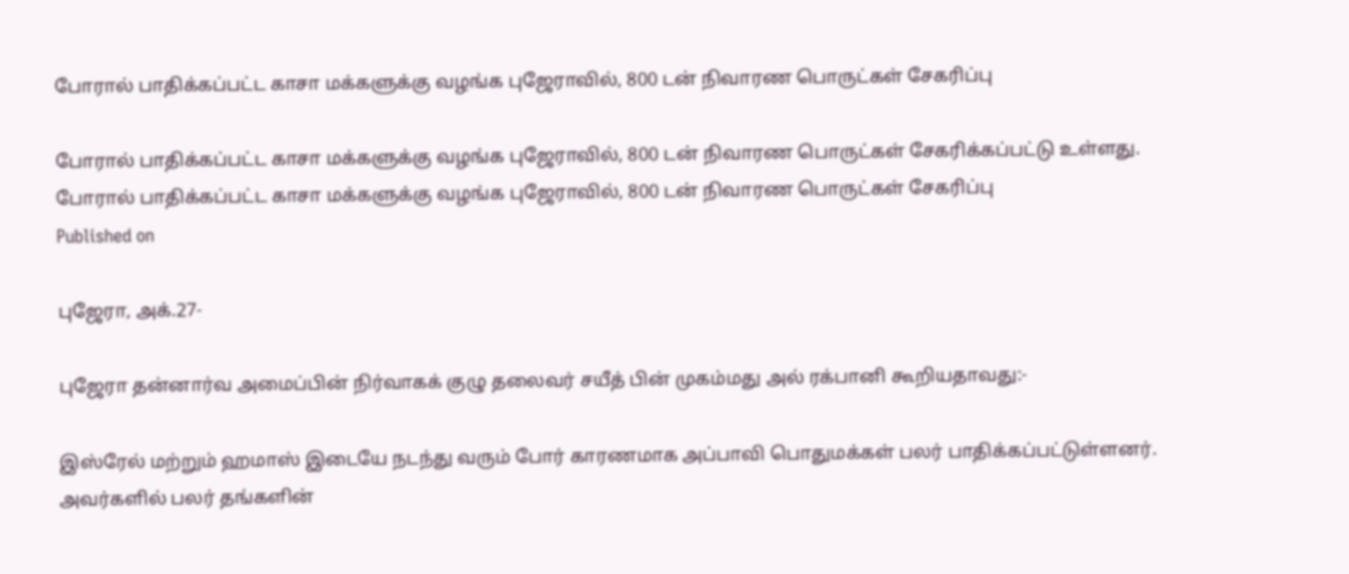போரால் பாதிக்கப்பட்ட காசா மக்களுக்கு வழங்க புஜேராவில், 800 டன் நிவாரண பொருட்கள் சேகரிப்பு

போரால் பாதிக்கப்பட்ட காசா மக்களுக்கு வழங்க புஜேராவில், 800 டன் நிவாரண பொருட்கள் சேகரிக்கப்பட்டு உள்ளது.
போரால் பாதிக்கப்பட்ட காசா மக்களுக்கு வழங்க புஜேராவில், 800 டன் நிவாரண பொருட்கள் சேகரிப்பு
Published on

புஜேரா, அக்.27-

புஜேரா தன்னார்வ அமைப்பின் நிர்வாகக் குழு தலைவர் சயீத் பின் முகம்மது அல் ரக்பானி கூறியதாவது:-

இஸ்ரேல் மற்றும் ஹமாஸ் இடையே நடந்து வரும் போர் காரணமாக அப்பாவி பொதுமக்கள் பலர் பாதிக்கப்பட்டுள்ளனர். அவர்களில் பலர் தங்களின்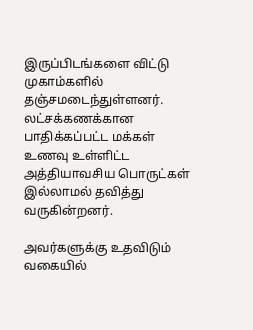இருப்பிடங்களை விட்டு முகாம்களில் தஞ்சமடைந்துள்ளனர். லட்சக்கணக்கான பாதிக்கப்பட்ட மக்கள் உணவு உள்ளிட்ட அத்தியாவசிய பொருட்கள் இல்லாமல் தவித்து வருகின்றனர்.

அவர்களுக்கு உதவிடும் வகையில்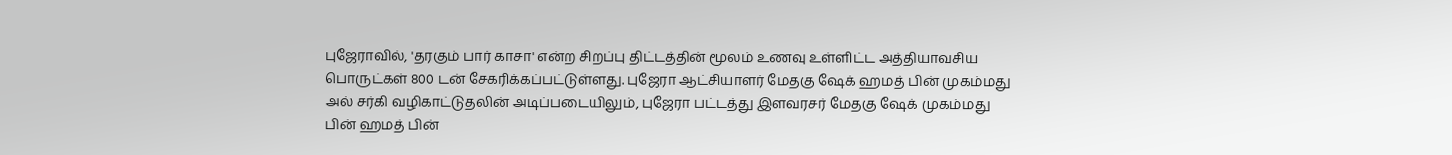புஜேராவில், 'தரகும் பார் காசா' என்ற சிறப்பு திட்டத்தின் மூலம் உணவு உள்ளிட்ட அத்தியாவசிய பொருட்கள் 800 டன் சேகரிக்கப்பட்டுள்ளது. புஜேரா ஆட்சியாளர் மேதகு ஷேக் ஹமத் பின் முகம்மது அல் சர்கி வழிகாட்டுதலின் அடிப்படையிலும், புஜேரா பட்டத்து இளவரசர் மேதகு ஷேக் முகம்மது பின் ஹமத் பின்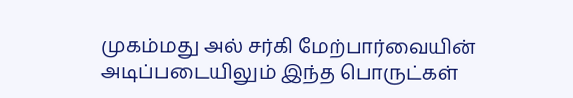முகம்மது அல் சர்கி மேற்பார்வையின் அடிப்படையிலும் இந்த பொருட்கள்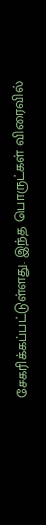சேகரிக்கப்பட்டுள்ளது. இந்த பொருட்கள் விரைவில்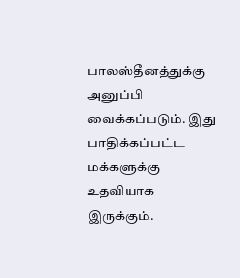பாலஸ்தீனத்துக்கு அனுப்பி வைக்கப்படும். இது பாதிக்கப்பட்ட மக்களுக்கு உதவியாக இருக்கும்.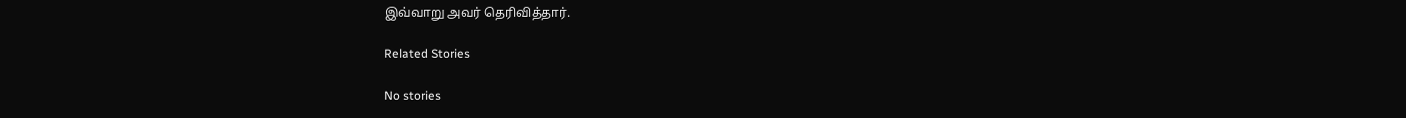இவ்வாறு அவர் தெரிவித்தார்.

Related Stories

No stories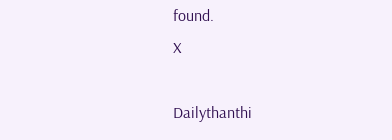found.
X

Dailythanthi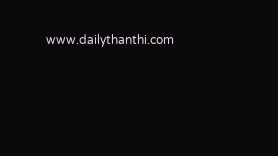www.dailythanthi.com